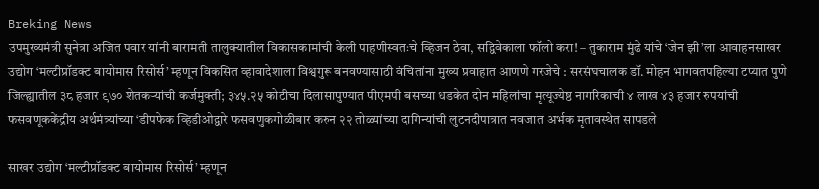Breking News
उपमुख्यमंत्री सुनेत्रा अजित पवार यांनी बारामती तालुक्यातील विकासकामांची केली पाहणीस्वतःचे व्हिजन ठेवा, सद्विवेकाला फॉलो करा! – तुकाराम मुंढे यांचे ‘जेन झी’ला आवाहनसाखर उद्योग ‘मल्टीप्रॉडक्ट बायोमास रिसोर्स’ म्हणून विकसित व्हावादेशाला विश्वगुरू बनवण्यासाठी वंचितांना मुख्य प्रवाहात आणणे गरजेचे : सरसंघचालक डॉ. मोहन भागवतपहिल्या टप्यात पुणे जिल्ह्यातील ३८ हजार ९७० शेतकऱ्यांची कर्जमुक्ती; ३४५.२५ कोटीचा दिलासापुण्यात पीएमपी बसच्या धडकेत दोन महिलांचा मृत्यूज्येष्ठ नागरिकाची ४ लाख ४३ हजार रुपयांची फसवणूककेंद्रीय अर्थमंत्र्यांच्या ‘डीपफेक व्हिडीओद्वारे फसवणुकगोळीबार करुन २२ तोळ्यांच्या दागिन्यांची लुटनदीपात्रात नवजात अर्भक मृतावस्थेत सापडले

साखर उद्योग ‘मल्टीप्रॉडक्ट बायोमास रिसोर्स’ म्हणून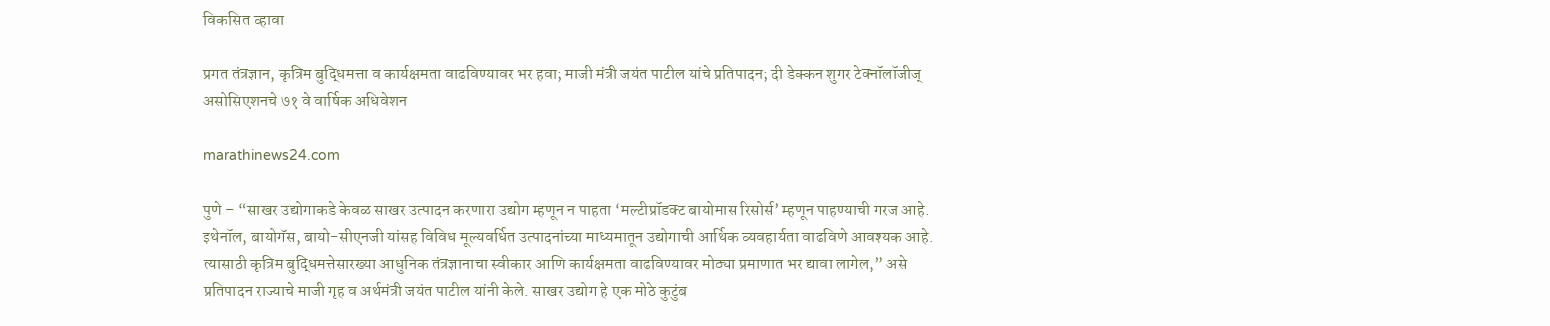विकसित व्हावा

प्रगत तंत्रज्ञान, कृत्रिम बुद्धिमत्ता व कार्यक्षमता वाढविण्यावर भर हवा; माजी मंत्री जयंत पाटील यांचे प्रतिपादन; दी डेक्कन शुगर टेक्नॉलॉजीज् असोसिएशनचे ७१ वे वार्षिक अधिवेशन

marathinews24.com

पुणे – “साखर उद्योगाकडे केवळ साखर उत्पादन करणारा उद्योग म्हणून न पाहता ‘मल्टीप्रॉडक्ट बायोमास रिसोर्स’ म्हणून पाहण्याची गरज आहे. इथेनॉल, बायोगॅस, बायो-सीएनजी यांसह विविध मूल्यवर्धित उत्पादनांच्या माध्यमातून उद्योगाची आर्थिक व्यवहार्यता वाढविणे आवश्यक आहे. त्यासाठी कृत्रिम बुद्धिमत्तेसारख्या आधुनिक तंत्रज्ञानाचा स्वीकार आणि कार्यक्षमता वाढविण्यावर मोठ्या प्रमाणात भर द्यावा लागेल,” असे प्रतिपादन राज्याचे माजी गृह व अर्थमंत्री जयंत पाटील यांनी केले. साखर उद्योग हे एक मोठे कुटुंब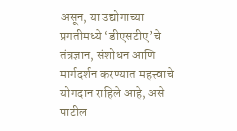असून, या उद्योगाच्या प्रगतीमध्ये ‘डीएसटीए’चे तंत्रज्ञान, संशोधन आणि मार्गदर्शन करण्यात महत्त्वाचे योगदान राहिले आहे, असे पाटील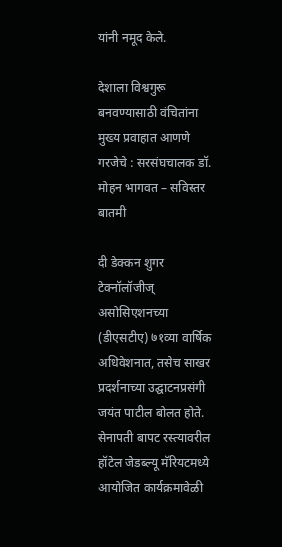यांनी नमूद केले.

देशाला विश्वगुरू बनवण्यासाठी वंचितांना मुख्य प्रवाहात आणणे गरजेचे : सरसंघचालक डॉ. मोहन भागवत – सविस्तर बातमी

दी डेक्कन शुगर टेक्नॉलॉजीज् असोसिएशनच्या (डीएसटीए) ७१व्या वार्षिक अधिवेशनात, तसेच साखर प्रदर्शनाच्या उद्घाटनप्रसंगी जयंत पाटील बोलत होते. सेनापती बापट रस्त्यावरील हॉटेल जेडब्ल्यू मॅरियटमध्ये आयोजित कार्यक्रमावेळी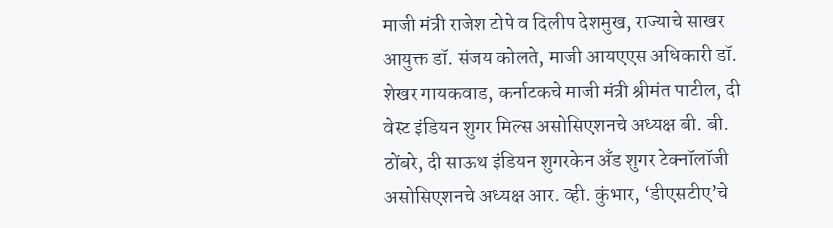माजी मंत्री राजेश टोपे व दिलीप देशमुख, राज्याचे साखर आयुक्त डॉ. संजय कोलते, माजी आयएएस अधिकारी डॉ. शेखर गायकवाड, कर्नाटकचे माजी मंत्री श्रीमंत पाटील, दी वेस्ट इंडियन शुगर मिल्स असोसिएशनचे अध्यक्ष बी. बी. ठोंबरे, दी साऊथ इंडियन शुगरकेन अँड शुगर टेक्नॉलॉजी असोसिएशनचे अध्यक्ष आर. व्ही. कुंभार, ‘डीएसटीए’चे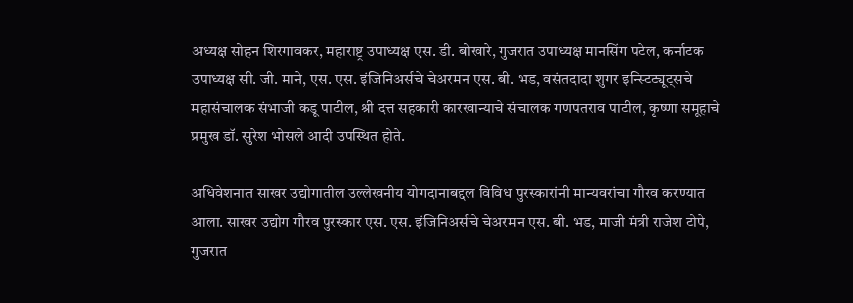अध्यक्ष सोहन शिरगावकर, महाराष्ट्र उपाध्यक्ष एस. डी. बोखारे, गुजरात उपाध्यक्ष मानसिंग पटेल, कर्नाटक उपाध्यक्ष सी. जी. माने, एस. एस. इंजिनिअर्सचे चेअरमन एस. बी. भड, वसंतदादा शुगर इन्स्टिट्यूट्सचे महासंचालक संभाजी कडू पाटील, श्री दत्त सहकारी कारखान्याचे संचालक गणपतराव पाटील, कृष्णा समूहाचे प्रमुख डॉ. सुरेश भोसले आदी उपस्थित होते.

अधिवेशनात साखर उद्योगातील उल्लेखनीय योगदानाबद्दल विविध पुरस्कारांनी मान्यवरांचा गौरव करण्यात आला. साखर उद्योग गौरव पुरस्कार एस. एस. इंजिनिअर्सचे चेअरमन एस. बी. भड, माजी मंत्री राजेश टोपे, गुजरात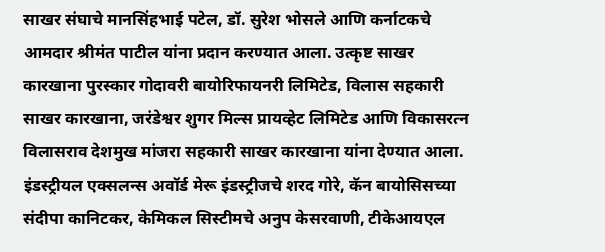साखर संघाचे मानसिंहभाई पटेल, डॉ. सुरेश भोसले आणि कर्नाटकचे आमदार श्रीमंत पाटील यांना प्रदान करण्यात आला. उत्कृष्ट साखर कारखाना पुरस्कार गोदावरी बायोरिफायनरी लिमिटेड, विलास सहकारी साखर कारखाना, जरंडेश्वर शुगर मिल्स प्रायव्हेट लिमिटेड आणि विकासरत्न विलासराव देशमुख मांजरा सहकारी साखर कारखाना यांना देण्यात आला. इंडस्ट्रीयल एक्सलन्स अवॉर्ड मेरू इंडस्ट्रीजचे शरद गोरे, कॅन बायोसिसच्या संदीपा कानिटकर, केमिकल सिस्टीमचे अनुप केसरवाणी, टीकेआयएल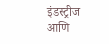इंडस्ट्रीज आणि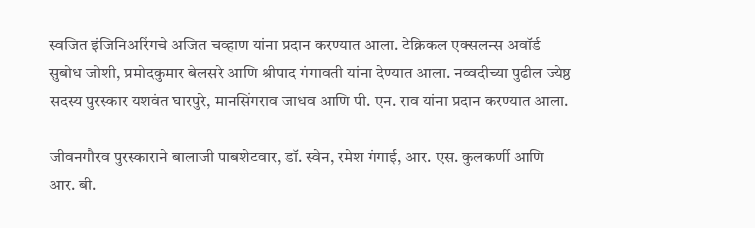स्वजित इंजिनिअरिंगचे अजित चव्हाण यांना प्रदान करण्यात आला. टेक्निकल एक्सलन्स अवॉर्ड सुबोध जोशी, प्रमोदकुमार बेलसरे आणि श्रीपाद गंगावती यांना देण्यात आला. नव्वदीच्या पुढील ज्येष्ठ सदस्य पुरस्कार यशवंत घारपुरे, मानसिंगराव जाधव आणि पी. एन. राव यांना प्रदान करण्यात आला.

जीवनगौरव पुरस्काराने बालाजी पाबशेटवार, डॉ. स्वेन, रमेश गंगाई, आर. एस. कुलकर्णी आणि आर. बी.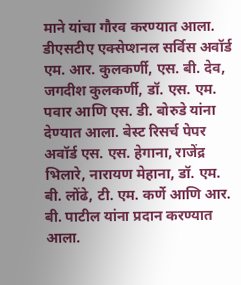माने यांचा गौरव करण्यात आला. डीएसटीए एक्सेप्शनल सर्विस अवॉर्ड एम. आर. कुलकर्णी, एस. बी. देव, जगदीश कुलकर्णी, डॉ. एस. एम. पवार आणि एस. डी. बोरुडे यांना देण्यात आला. बेस्ट रिसर्च पेपर अवॉर्ड एस. एस. हेगाना, राजेंद्र भिलारे, नारायण मेहाना, डॉ. एम. बी. लोंढे, टी. एम. कर्णे आणि आर. बी. पाटील यांना प्रदान करण्यात आला.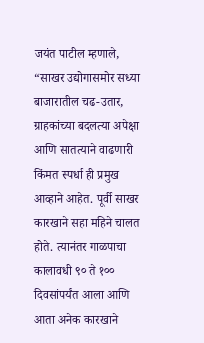जयंत पाटील म्हणाले, “साखर उद्योगासमोर सध्या बाजारातील चढ-उतार, ग्राहकांच्या बदलत्या अपेक्षा आणि सातत्याने वाढणारी किंमत स्पर्धा ही प्रमुख आव्हाने आहेत. पूर्वी साखर कारखाने सहा महिने चालत होते. त्यानंतर गाळपाचा कालावधी ९० ते १०० दिवसांपर्यंत आला आणि आता अनेक कारखाने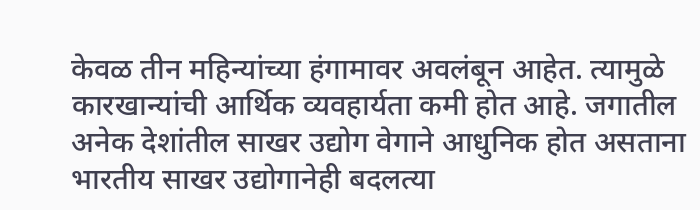केवळ तीन महिन्यांच्या हंगामावर अवलंबून आहेत. त्यामुळे कारखान्यांची आर्थिक व्यवहार्यता कमी होत आहे. जगातील अनेक देशांतील साखर उद्योग वेगाने आधुनिक होत असताना भारतीय साखर उद्योगानेही बदलत्या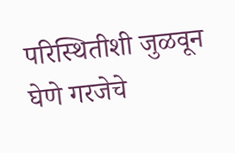परिस्थितीशी जुळवून घेणे गरजेचे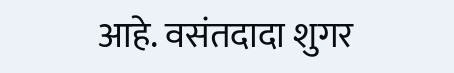आहे. वसंतदादा शुगर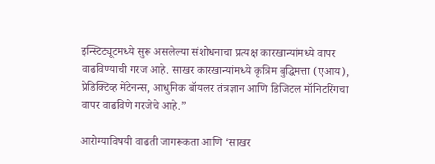इन्स्टिट्यूटमध्ये सुरू असलेल्या संशोधनाचा प्रत्यक्ष कारखान्यांमध्ये वापर वाढविण्याची गरज आहे. साखर कारखान्यांमध्ये कृत्रिम बुद्धिमत्ता (एआय), प्रेडिक्टिव्ह मेंटेनन्स, आधुनिक बॉयलर तंत्रज्ञान आणि डिजिटल मॉनिटरिंगचा वापर वाढविणे गरजेचे आहे.”

आरोग्याविषयी वाढती जागरूकता आणि ‘साखर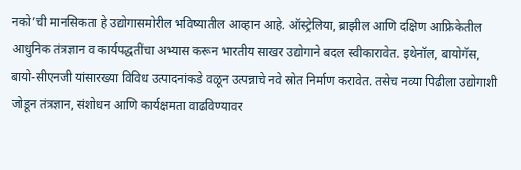नको’ची मानसिकता हे उद्योगासमोरील भविष्यातील आव्हान आहे. ऑस्ट्रेलिया, ब्राझील आणि दक्षिण आफ्रिकेतील आधुनिक तंत्रज्ञान व कार्यपद्धतींचा अभ्यास करून भारतीय साखर उद्योगाने बदल स्वीकारावेत. इथेनॉल, बायोगॅस, बायो-सीएनजी यांसारख्या विविध उत्पादनांकडे वळून उत्पन्नाचे नवे स्रोत निर्माण करावेत. तसेच नव्या पिढीला उद्योगाशी जोडून तंत्रज्ञान, संशोधन आणि कार्यक्षमता वाढविण्यावर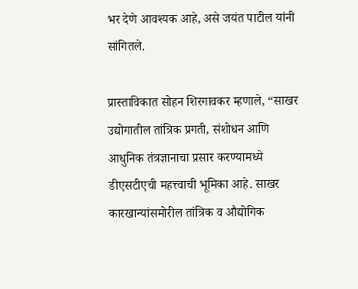भर देणे आवश्यक आहे, असे जयंत पाटील यांनी सांगितले.

प्रास्ताविकात सोहन शिरगावकर म्हणाले, “साखर उद्योगातील तांत्रिक प्रगती, संशोधन आणि आधुनिक तंत्रज्ञानाचा प्रसार करण्यामध्ये डीएसटीएची महत्त्वाची भूमिका आहे. साखर कारखान्यांसमोरील तांत्रिक व औद्योगिक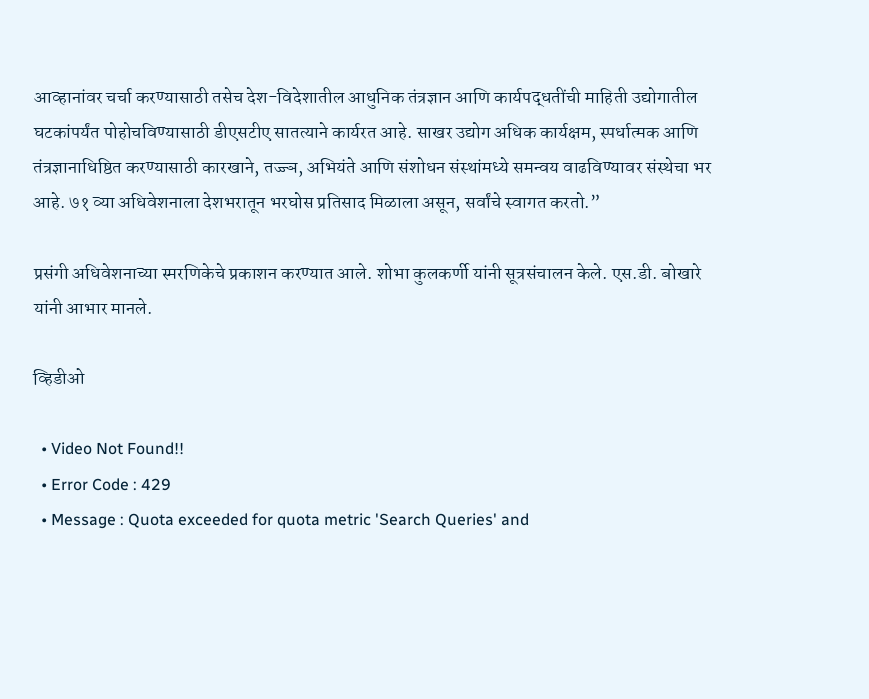आव्हानांवर चर्चा करण्यासाठी तसेच देश-विदेशातील आधुनिक तंत्रज्ञान आणि कार्यपद्धतींची माहिती उद्योगातील घटकांपर्यंत पोहोचविण्यासाठी डीएसटीए सातत्याने कार्यरत आहे. साखर उद्योग अधिक कार्यक्षम, स्पर्धात्मक आणि तंत्रज्ञानाधिष्ठित करण्यासाठी कारखाने, तज्ज्ञ, अभियंते आणि संशोधन संस्थांमध्ये समन्वय वाढविण्यावर संस्थेचा भर आहे. ७१ व्या अधिवेशनाला देशभरातून भरघोस प्रतिसाद मिळाला असून, सर्वांचे स्वागत करतो.”

प्रसंगी अधिवेशनाच्या स्मरणिकेचे प्रकाशन करण्यात आले. शोभा कुलकर्णी यांनी सूत्रसंचालन केले. एस.डी. बोखारे यांनी आभार मानले.

व्हिडीओ

  • Video Not Found!!
  • Error Code : 429
  • Message : Quota exceeded for quota metric 'Search Queries' and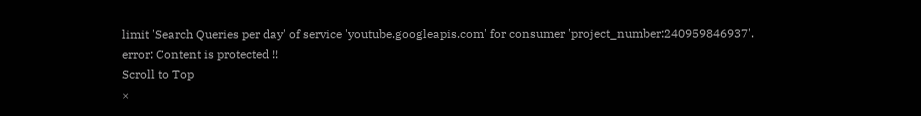limit 'Search Queries per day' of service 'youtube.googleapis.com' for consumer 'project_number:240959846937'.
error: Content is protected !!
Scroll to Top
×